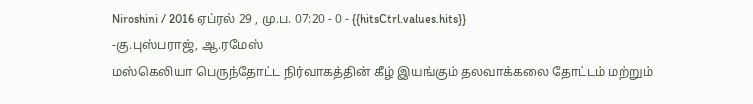Niroshini / 2016 ஏப்ரல் 29 , மு.ப. 07:20 - 0 - {{hitsCtrl.values.hits}}
-கு.புஸ்பராஜ், ஆ.ரமேஸ்
மஸ்கெலியா பெருந்தோட்ட நிர்வாகத்தின் கீழ் இயங்கும் தலவாக்கலை தோட்டம் மற்றும்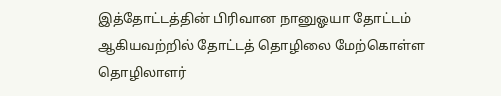இத்தோட்டத்தின் பிரிவான நானுஓயா தோட்டம் ஆகியவற்றில் தோட்டத் தொழிலை மேற்கொள்ள தொழிலாளர்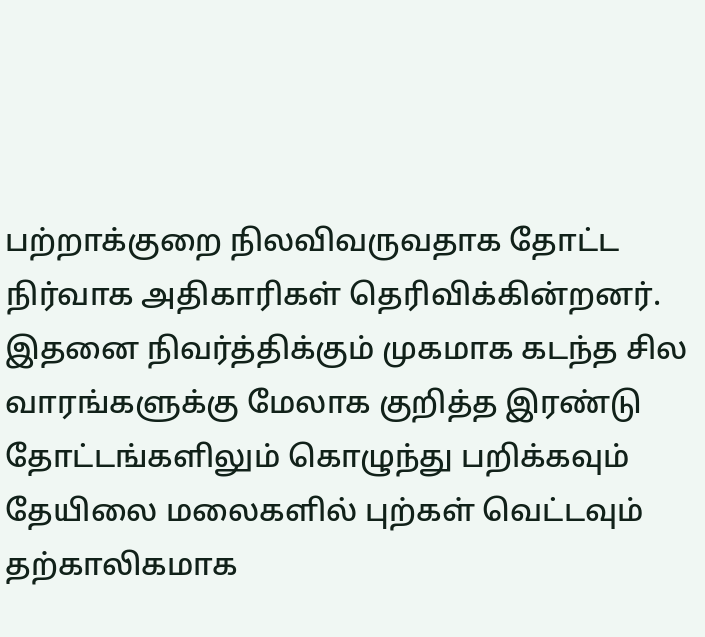பற்றாக்குறை நிலவிவருவதாக தோட்ட நிர்வாக அதிகாரிகள் தெரிவிக்கின்றனர்.
இதனை நிவர்த்திக்கும் முகமாக கடந்த சில வாரங்களுக்கு மேலாக குறித்த இரண்டு தோட்டங்களிலும் கொழுந்து பறிக்கவும் தேயிலை மலைகளில் புற்கள் வெட்டவும் தற்காலிகமாக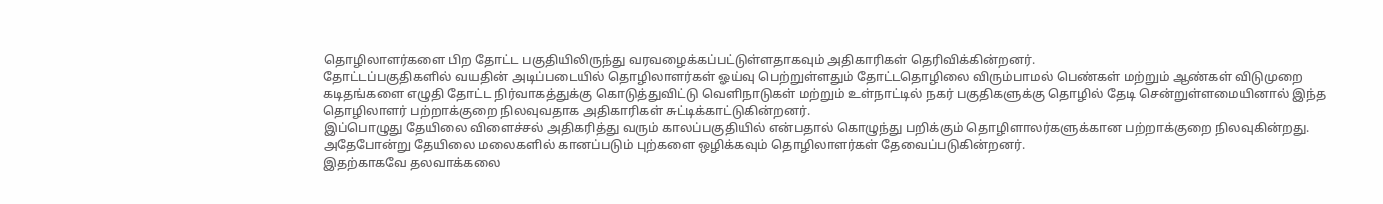தொழிலாளர்களை பிற தோட்ட பகுதியிலிருந்து வரவழைக்கப்பட்டுள்ளதாகவும் அதிகாரிகள் தெரிவிக்கின்றனர்.
தோட்டப்பகுதிகளில் வயதின் அடிப்படையில் தொழிலாளர்கள் ஓய்வு பெற்றுள்ளதும் தோட்டதொழிலை விரும்பாமல் பெண்கள் மற்றும் ஆண்கள் விடுமுறை கடிதங்களை எழுதி தோட்ட நிர்வாகத்துக்கு கொடுத்துவிட்டு வெளிநாடுகள் மற்றும் உள்நாட்டில் நகர் பகுதிகளுக்கு தொழில் தேடி சென்றுள்ளமையினால் இந்த தொழிலாளர் பற்றாக்குறை நிலவுவதாக அதிகாரிகள் சுட்டிக்காட்டுகின்றனர்.
இப்பொழுது தேயிலை விளைச்சல் அதிகரித்து வரும் காலப்பகுதியில் என்பதால் கொழுந்து பறிக்கும் தொழிளாலர்களுக்கான பற்றாக்குறை நிலவுகின்றது.
அதேபோன்று தேயிலை மலைகளில் கானப்படும் புற்களை ஒழிக்கவும் தொழிலாளர்கள் தேவைப்படுகின்றனர்.
இதற்காகவே தலவாக்கலை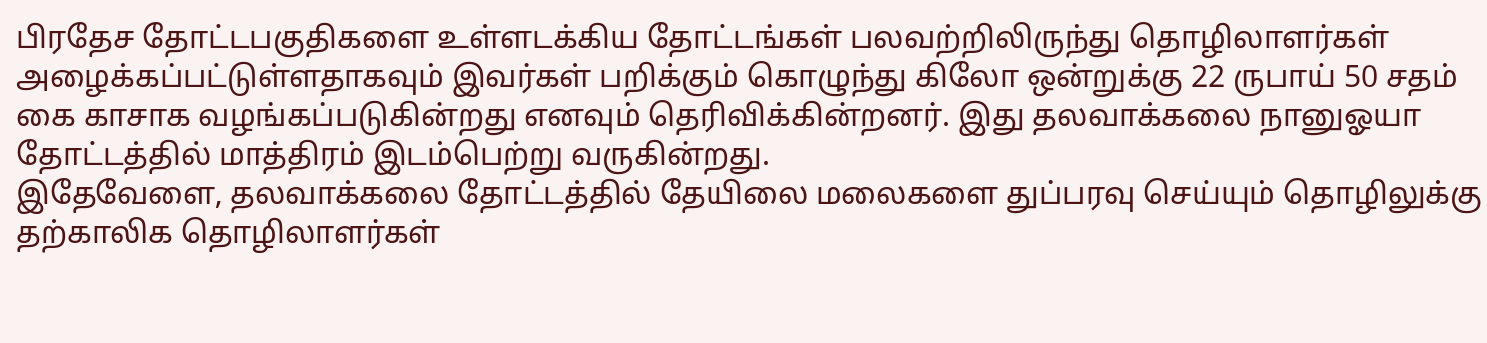பிரதேச தோட்டபகுதிகளை உள்ளடக்கிய தோட்டங்கள் பலவற்றிலிருந்து தொழிலாளர்கள் அழைக்கப்பட்டுள்ளதாகவும் இவர்கள் பறிக்கும் கொழுந்து கிலோ ஒன்றுக்கு 22 ருபாய் 50 சதம் கை காசாக வழங்கப்படுகின்றது எனவும் தெரிவிக்கின்றனர். இது தலவாக்கலை நானுஓயா தோட்டத்தில் மாத்திரம் இடம்பெற்று வருகின்றது.
இதேவேளை, தலவாக்கலை தோட்டத்தில் தேயிலை மலைகளை துப்பரவு செய்யும் தொழிலுக்கு தற்காலிக தொழிலாளர்கள்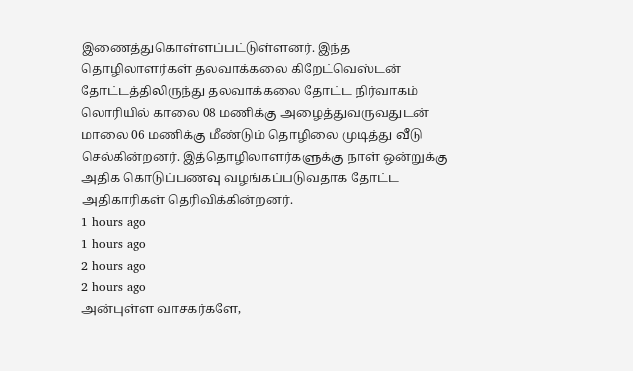இணைத்துகொள்ளப்பட்டுள்ளனர். இந்த தொழிலாளர்கள் தலவாக்கலை கிறேட்வெஸ்டன் தோட்டத்திலிருந்து தலவாக்கலை தோட்ட நிர்வாகம் லொரியில் காலை 08 மணிக்கு அழைத்துவருவதுடன் மாலை 06 மணிக்கு மீண்டும் தொழிலை முடித்து வீடு செல்கின்றனர். இத்தொழிலாளர்களுக்கு நாள் ஒன்றுக்கு அதிக கொடுப்பணவு வழங்கப்படுவதாக தோட்ட அதிகாரிகள் தெரிவிக்கின்றனர்.
1 hours ago
1 hours ago
2 hours ago
2 hours ago
அன்புள்ள வாசகர்களே,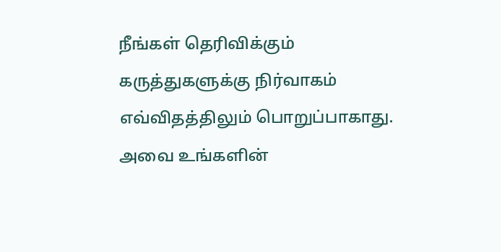நீங்கள் தெரிவிக்கும் கருத்துகளுக்கு நிர்வாகம் எவ்விதத்திலும் பொறுப்பாகாது. அவை உங்களின்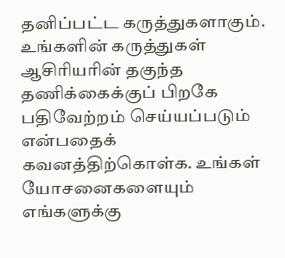தனிப்பட்ட கருத்துகளாகும். உங்களின் கருத்துகள் ஆசிரியரின் தகுந்த தணிக்கைக்குப் பிறகே பதிவேற்றம் செய்யப்படும் என்பதைக் கவனத்திற்கொள்க. உங்கள் யோசனைகளையும் எங்களுக்கு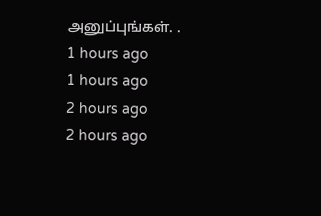அனுப்புங்கள். .
1 hours ago
1 hours ago
2 hours ago
2 hours ago